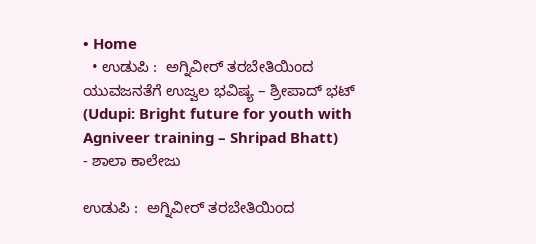• Home
  • ಉಡುಪಿ :  ಅಗ್ನಿವೀರ್ ತರಬೇತಿಯಿಂದ ಯುವಜನತೆಗೆ ಉಜ್ವಲ ಭವಿಷ್ಯ – ಶ್ರೀಪಾದ್ ಭಟ್ (Udupi: Bright future for youth with Agniveer training – Shripad Bhatt)
- ಶಾಲಾ ಕಾಲೇಜು

ಉಡುಪಿ :  ಅಗ್ನಿವೀರ್ ತರಬೇತಿಯಿಂದ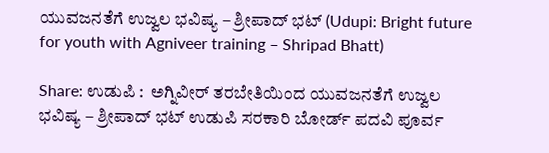ಯುವಜನತೆಗೆ ಉಜ್ವಲ ಭವಿಷ್ಯ – ಶ್ರೀಪಾದ್ ಭಟ್ (Udupi: Bright future for youth with Agniveer training – Shripad Bhatt)

Share: ಉಡುಪಿ :  ಅಗ್ನಿವೀರ್ ತರಬೇತಿಯಿಂದ ಯುವಜನತೆಗೆ ಉಜ್ವಲ ಭವಿಷ್ಯ – ಶ್ರೀಪಾದ್ ಭಟ್ ಉಡುಪಿ ಸರಕಾರಿ ಬೋರ್ಡ್ ಪದವಿ ಪೂರ್ವ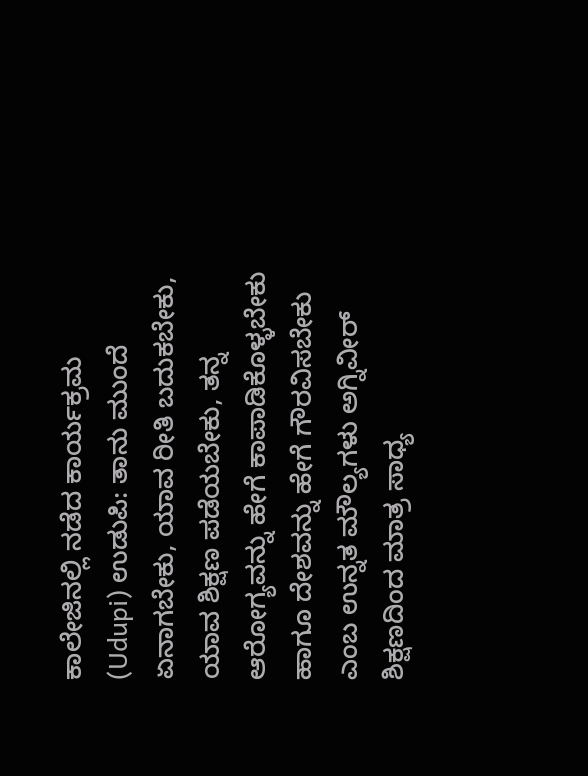ಕಾಲೇಜಿನಲ್ಲಿ ನಡೆದ ಕಾರ್ಯಕ್ರಮ  (Udupi) ಉಡುಪಿ: ತಾನು ಮುಂದೆ ಏನಾಗಬೇಕು, ಯಾವ ರೀತಿ ಬದುಕಬೇಕು, ಯಾವ ಶಿಕ್ಷಣ ಪಡೆಯಬೇಕು, ತನ್ನ ಆರೋಗ್ಯವನ್ನು ಹೇಗೆ ಕಾಪಾಡಿಕೊಳ್ಳಬೇಕು ಹಾಗೂ ದೇಶವನ್ನು ಹೇಗೆ ಗೌರವಿಸಬೇಕು ಎಂಬ ಉನ್ನತ ಮೌಲ್ಯಗಳು ಅಗ್ನಿವೀರ್ ಶಿಕ್ಷಣದಿಂದ ಮಾತ್ರ ಸಾಧ್ಯ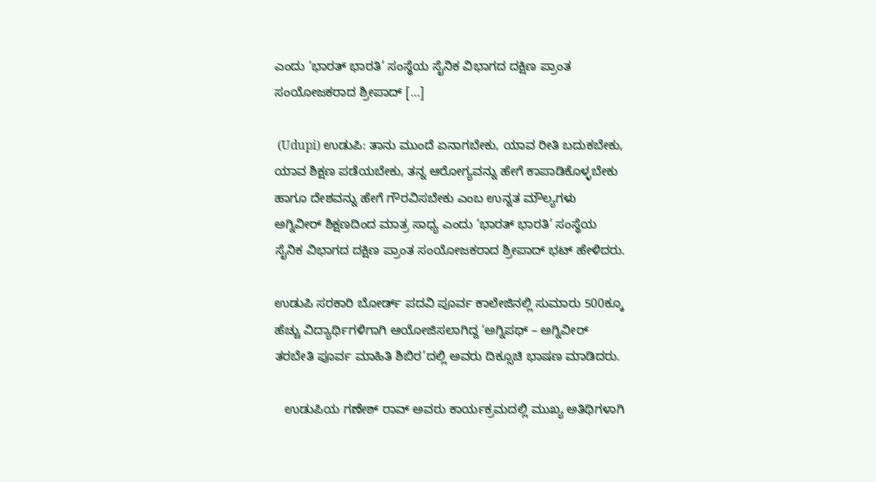ಎಂದು ‘ಭಾರತ್ ಭಾರತಿ’ ಸಂಸ್ಥೆಯ ಸೈನಿಕ ವಿಭಾಗದ ದಕ್ಷಿಣ ಪ್ರಾಂತ ಸಂಯೋಜಕರಾದ ಶ್ರೀಪಾದ್ […]

 (Udupi) ಉಡುಪಿ: ತಾನು ಮುಂದೆ ಏನಾಗಬೇಕು, ಯಾವ ರೀತಿ ಬದುಕಬೇಕು, ಯಾವ ಶಿಕ್ಷಣ ಪಡೆಯಬೇಕು, ತನ್ನ ಆರೋಗ್ಯವನ್ನು ಹೇಗೆ ಕಾಪಾಡಿಕೊಳ್ಳಬೇಕು ಹಾಗೂ ದೇಶವನ್ನು ಹೇಗೆ ಗೌರವಿಸಬೇಕು ಎಂಬ ಉನ್ನತ ಮೌಲ್ಯಗಳು ಅಗ್ನಿವೀರ್ ಶಿಕ್ಷಣದಿಂದ ಮಾತ್ರ ಸಾಧ್ಯ ಎಂದು ‘ಭಾರತ್ ಭಾರತಿ’ ಸಂಸ್ಥೆಯ ಸೈನಿಕ ವಿಭಾಗದ ದಕ್ಷಿಣ ಪ್ರಾಂತ ಸಂಯೋಜಕರಾದ ಶ್ರೀಪಾದ್ ಭಟ್ ಹೇಳಿದರು.

ಉಡುಪಿ ಸರಕಾರಿ ಬೋರ್ಡ್ ಪದವಿ ಪೂರ್ವ ಕಾಲೇಜಿನಲ್ಲಿ ಸುಮಾರು 500ಕ್ಕೂ ಹೆಚ್ಚು ವಿದ್ಯಾರ್ಥಿಗಳಿಗಾಗಿ ಆಯೋಜಿಸಲಾಗಿದ್ದ ‘ಅಗ್ನಿಪಥ್ – ಅಗ್ನಿವೀರ್ ತರಬೇತಿ ಪೂರ್ವ ಮಾಹಿತಿ ಶಿಬಿರ’ದಲ್ಲಿ ಅವರು ದಿಕ್ಸೂಚಿ ಭಾಷಣ ಮಾಡಿದರು.

   ಉಡುಪಿಯ ಗಣೇಶ್ ರಾವ್ ಅವರು ಕಾರ್ಯಕ್ರಮದಲ್ಲಿ ಮುಖ್ಯ ಅತಿಥಿಗಳಾಗಿ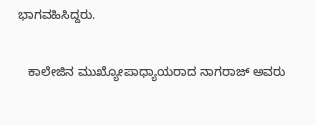ಭಾಗವಹಿಸಿದ್ದರು.

   ಕಾಲೇಜಿನ ಮುಖ್ಯೋಪಾಧ್ಯಾಯರಾದ ನಾಗರಾಜ್ ಅವರು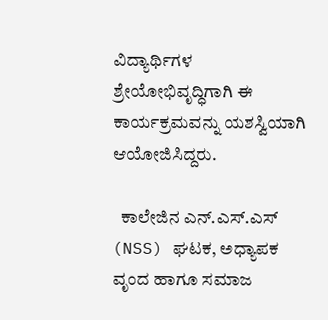ವಿದ್ಯಾರ್ಥಿಗಳ ಶ್ರೇಯೋಭಿವೃದ್ಧಿಗಾಗಿ ಈ ಕಾರ್ಯಕ್ರಮವನ್ನು ಯಶಸ್ವಿಯಾಗಿ ಆಯೋಜಿಸಿದ್ದರು.

  ಕಾಲೇಜಿನ ಎನ್.ಎಸ್.ಎಸ್ (NSS) ಘಟಕ, ಅಧ್ಯಾಪಕ ವೃಂದ ಹಾಗೂ ಸಮಾಜ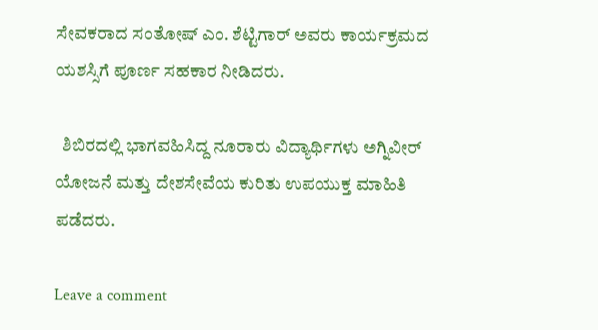ಸೇವಕರಾದ ಸಂತೋಷ್ ಎಂ. ಶೆಟ್ಟಿಗಾರ್ ಅವರು ಕಾರ್ಯಕ್ರಮದ ಯಶಸ್ಸಿಗೆ ಪೂರ್ಣ ಸಹಕಾರ ನೀಡಿದರು.

  ಶಿಬಿರದಲ್ಲಿ ಭಾಗವಹಿಸಿದ್ದ ನೂರಾರು ವಿದ್ಯಾರ್ಥಿಗಳು ಅಗ್ನಿವೀರ್ ಯೋಜನೆ ಮತ್ತು ದೇಶಸೇವೆಯ ಕುರಿತು ಉಪಯುಕ್ತ ಮಾಹಿತಿ ಪಡೆದರು.

Leave a comment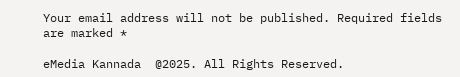Your email address will not be published. Required fields are marked *

eMedia Kannada  @2025. All Rights Reserved.